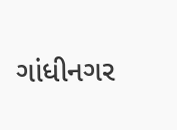ગાંધીનગર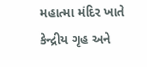મહાત્મા મંદિર ખાતે કેન્દ્રીય ગૃહ અને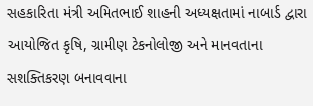સહકારિતા મંત્રી અમિતભાઈ શાહની અધ્યક્ષતામાં નાબાર્ડ દ્વારા આયોજિત કૃષિ, ગ્રામીણ ટેકનોલોજી અને માનવતાના સશક્તિકરણ બનાવવાના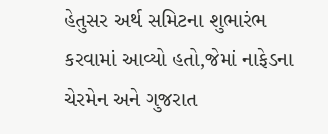હેતુસર અર્થ સમિટના શુભારંભ કરવામાં આવ્યો હતો,જેમાં નાફેડના ચેરમેન અને ગુજરાત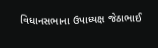વિધાનસભાના ઉપાધ્યક્ષ જેઠાભાઈ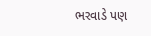ભરવાડે પણ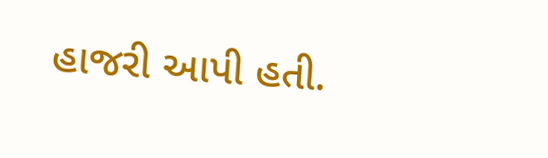હાજરી આપી હતી.